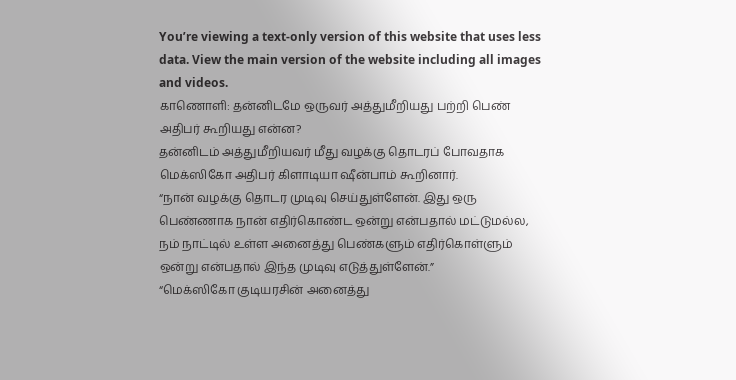You’re viewing a text-only version of this website that uses less data. View the main version of the website including all images and videos.
காணொளி: தன்னிடமே ஒருவர் அத்துமீறியது பற்றி பெண் அதிபர் கூறியது என்ன?
தன்னிடம் அத்துமீறியவர் மீது வழக்கு தொடரப் போவதாக மெக்ஸிகோ அதிபர் கிளாடியா ஷீன்பாம் கூறினார்.
“நான் வழக்கு தொடர முடிவு செய்துள்ளேன். இது ஒரு பெண்ணாக நான் எதிர்கொண்ட ஒன்று என்பதால் மட்டுமல்ல, நம் நாட்டில் உள்ள அனைத்து பெண்களும் எதிர்கொள்ளும் ஒன்று என்பதால் இந்த முடிவு எடுத்துள்ளேன்.”
“மெக்ஸிகோ குடியரசின் அனைத்து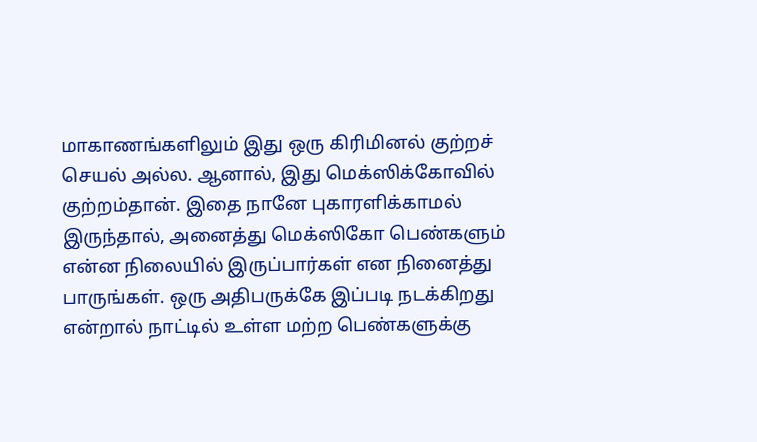மாகாணங்களிலும் இது ஒரு கிரிமினல் குற்றச் செயல் அல்ல. ஆனால், இது மெக்ஸிக்கோவில் குற்றம்தான். இதை நானே புகாரளிக்காமல் இருந்தால், அனைத்து மெக்ஸிகோ பெண்களும் என்ன நிலையில் இருப்பார்கள் என நினைத்து பாருங்கள். ஒரு அதிபருக்கே இப்படி நடக்கிறது என்றால் நாட்டில் உள்ள மற்ற பெண்களுக்கு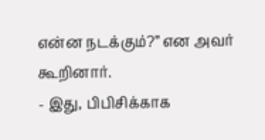என்ன நடக்கும்?” என அவர் கூறினார்.
- இது, பிபிசிக்காக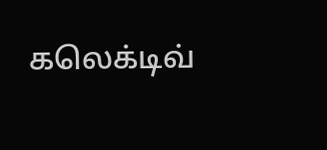கலெக்டிவ்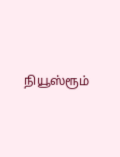நியூஸ்ரூம்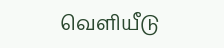வெளியீடு